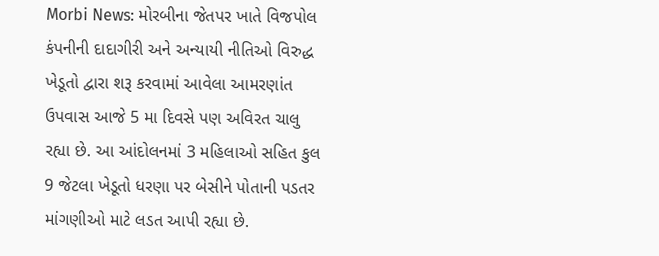Morbi News: મોરબીના જેતપર ખાતે વિજપોલ કંપનીની દાદાગીરી અને અન્યાયી નીતિઓ વિરુદ્ધ ખેડૂતો દ્વારા શરૂ કરવામાં આવેલા આમરણાંત ઉપવાસ આજે 5 મા દિવસે પણ અવિરત ચાલુ રહ્યા છે. આ આંદોલનમાં 3 મહિલાઓ સહિત કુલ 9 જેટલા ખેડૂતો ધરણા પર બેસીને પોતાની પડતર માંગણીઓ માટે લડત આપી રહ્યા છે.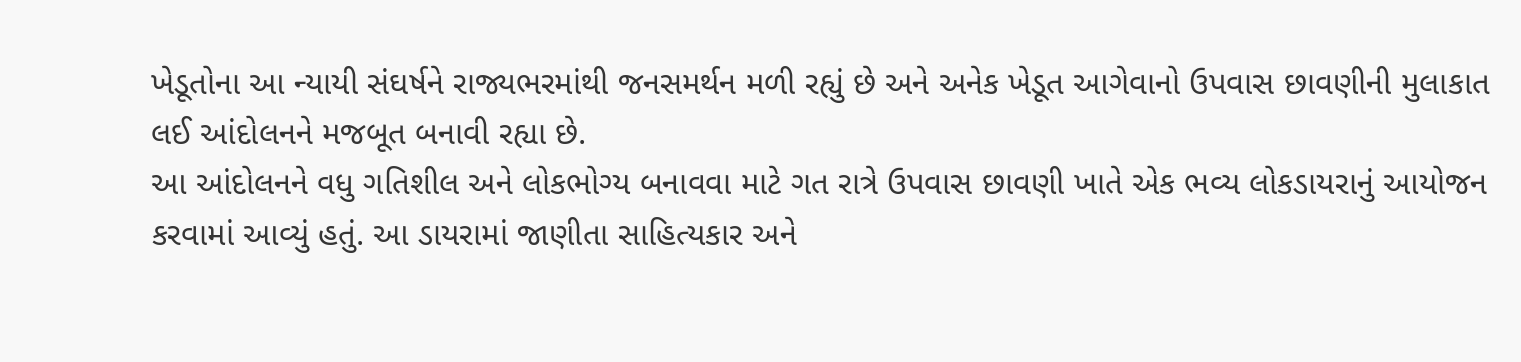ખેડૂતોના આ ન્યાયી સંઘર્ષને રાજ્યભરમાંથી જનસમર્થન મળી રહ્યું છે અને અનેક ખેડૂત આગેવાનો ઉપવાસ છાવણીની મુલાકાત લઈ આંદોલનને મજબૂત બનાવી રહ્યા છે.
આ આંદોલનને વધુ ગતિશીલ અને લોકભોગ્ય બનાવવા માટે ગત રાત્રે ઉપવાસ છાવણી ખાતે એક ભવ્ય લોકડાયરાનું આયોજન કરવામાં આવ્યું હતું. આ ડાયરામાં જાણીતા સાહિત્યકાર અને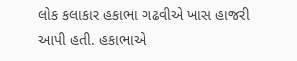લોક કલાકાર હકાભા ગઢવીએ ખાસ હાજરી આપી હતી. હકાભાએ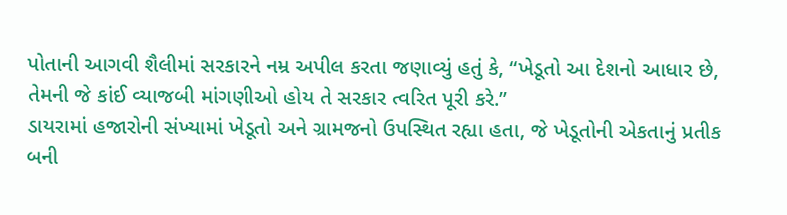પોતાની આગવી શૈલીમાં સરકારને નમ્ર અપીલ કરતા જણાવ્યું હતું કે, “ખેડૂતો આ દેશનો આધાર છે, તેમની જે કાંઈ વ્યાજબી માંગણીઓ હોય તે સરકાર ત્વરિત પૂરી કરે.”
ડાયરામાં હજારોની સંખ્યામાં ખેડૂતો અને ગ્રામજનો ઉપસ્થિત રહ્યા હતા, જે ખેડૂતોની એકતાનું પ્રતીક બની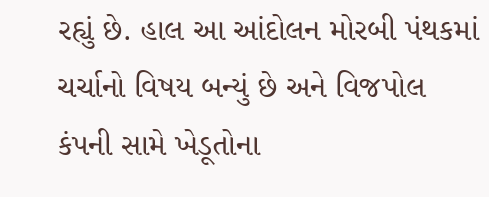રહ્યું છે. હાલ આ આંદોલન મોરબી પંથકમાં ચર્ચાનો વિષય બન્યું છે અને વિજપોલ કંપની સામે ખેડૂતોના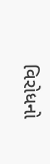વિરોધનો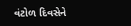વંટોળ દિવસેને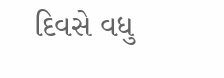દિવસે વધુ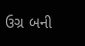ઉગ્ર બની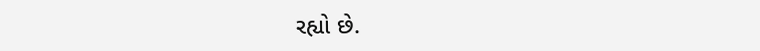રહ્યો છે.